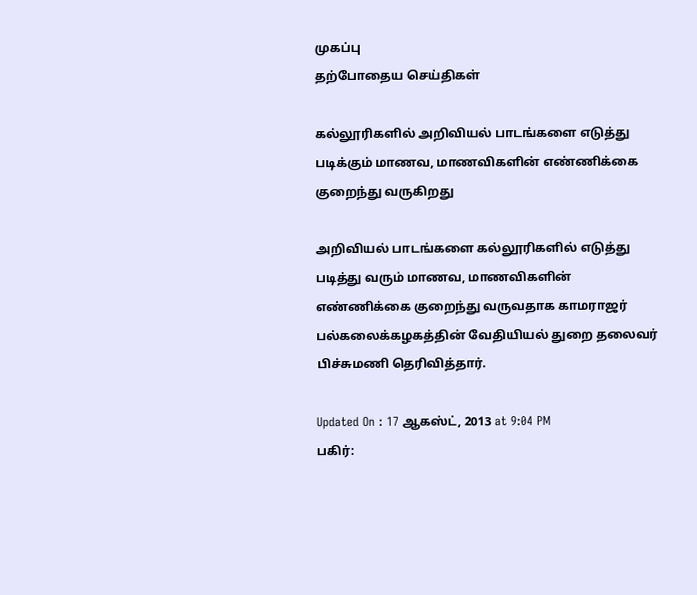முகப்பு
தற்போதைய செய்திகள்

கல்லூரிகளில் அறிவியல் பாடங்களை எடுத்து படிக்கும் மாணவ, மாணவிகளின் எண்ணிக்கை குறைந்து வருகிறது

அறிவியல் பாடங்களை கல்லூரிகளில் எடுத்து படித்து வரும் மாணவ, மாணவிகளின் எண்ணிக்கை குறைந்து வருவதாக காமராஜர் பல்கலைக்கழகத்தின் வேதியியல் துறை தலைவர் பிச்சுமணி தெரிவித்தார்.

Updated On : 17 ஆகஸ்ட், 2013 at 9:04 PM
பகிர்: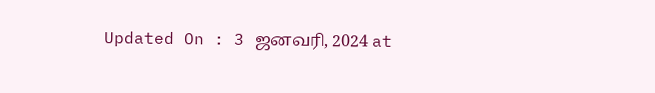Updated On : 3 ஜனவரி, 2024 at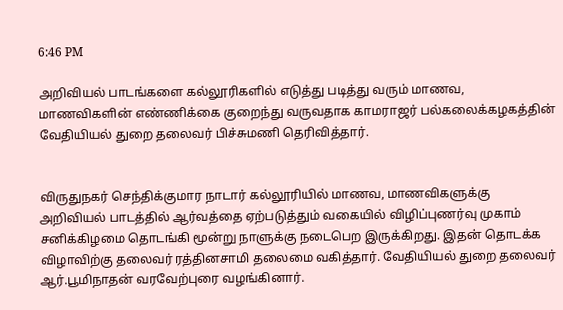6:46 PM

அறிவியல் பாடங்களை கல்லூரிகளில் எடுத்து படித்து வரும் மாணவ, மாணவிகளின் எண்ணிக்கை குறைந்து வருவதாக காமராஜர் பல்கலைக்கழகத்தின் வேதியியல் துறை தலைவர் பிச்சுமணி தெரிவித்தார்.


விருதுநகர் செந்திக்குமார நாடார் கல்லூரியில் மாணவ, மாணவிகளுக்கு அறிவியல் பாடத்தில் ஆர்வத்தை ஏற்படுத்தும் வகையில் விழிப்புணர்வு முகாம் சனிக்கிழமை தொடங்கி மூன்று நாளுக்கு நடைபெற இருக்கிறது. இதன் தொடக்க விழாவிற்கு தலைவர் ரத்தினசாமி தலைமை வகித்தார். வேதியியல் துறை தலைவர் ஆர்.பூமிநாதன் வரவேற்புரை வழங்கினார்.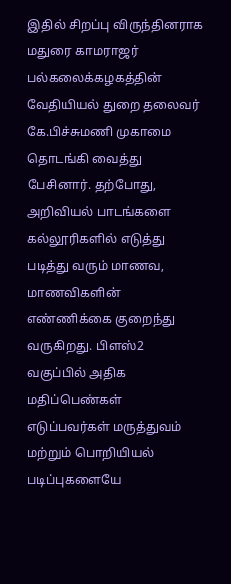இதில் சிறப்பு விருந்தினராக மதுரை காமராஜர் பல்கலைக்கழகத்தின் வேதியியல் துறை தலைவர் கே.பிச்சுமணி முகாமை தொடங்கி வைத்து பேசினார். தற்போது, அறிவியல் பாடங்களை கல்லூரிகளில் எடுத்து படித்து வரும் மாணவ, மாணவிகளின் எண்ணிக்கை குறைந்து வருகிறது. பிளஸ்2 வகுப்பில் அதிக மதிப்பெண்கள் எடுப்பவர்கள் மருத்துவம் மற்றும் பொறியியல் படிப்புகளையே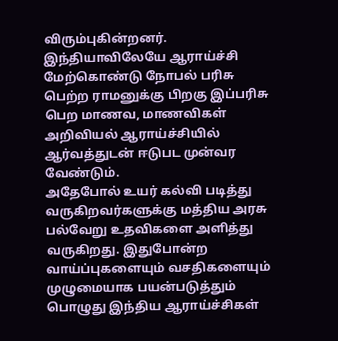விரும்புகின்றனர்.  இந்தியாவிலேயே ஆராய்ச்சி மேற்கொண்டு நோபல் பரிசு பெற்ற ராமனுக்கு பிறகு இப்பரிசு பெற மாணவ, மாணவிகள் அறிவியல் ஆராய்ச்சியில் ஆர்வத்துடன் ஈடுபட முன்வர வேண்டும்.
அதேபோல் உயர் கல்வி படித்து வருகிறவர்களுக்கு மத்திய அரசு பல்வேறு உதவிகளை அளித்து வருகிறது. இதுபோன்ற வாய்ப்புகளையும் வசதிகளையும் முழுமையாக பயன்படுத்தும் பொழுது இந்திய ஆராய்ச்சிகள்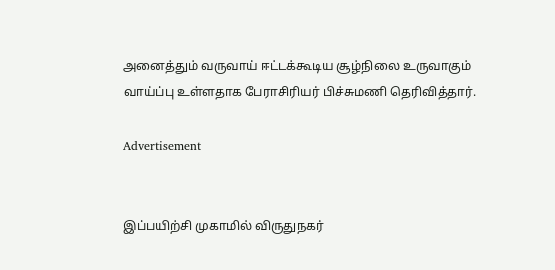அனைத்தும் வருவாய் ஈட்டக்கூடிய சூழ்நிலை உருவாகும் வாய்ப்பு உள்ளதாக பேராசிரியர் பிச்சுமணி தெரிவித்தார்.

Advertisement


இப்பயிற்சி முகாமில் விருதுநகர்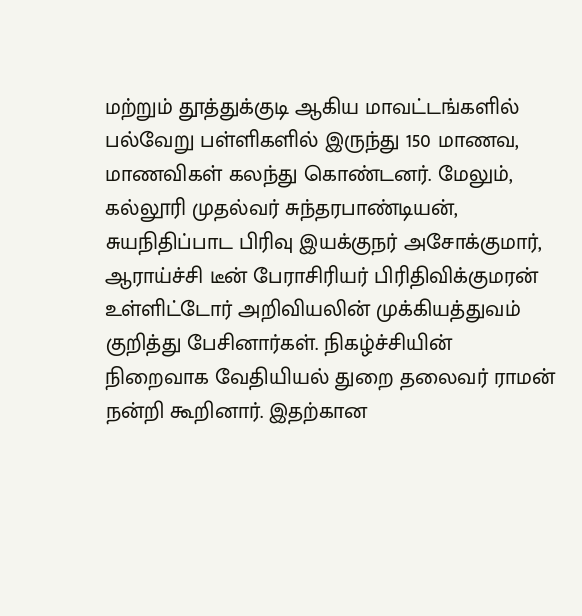மற்றும் தூத்துக்குடி ஆகிய மாவட்டங்களில் பல்வேறு பள்ளிகளில் இருந்து 150 மாணவ, மாணவிகள் கலந்து கொண்டனர். மேலும், கல்லூரி முதல்வர் சுந்தரபாண்டியன், சுயநிதிப்பாட பிரிவு இயக்குநர் அசோக்குமார், ஆராய்ச்சி டீன் பேராசிரியர் பிரிதிவிக்குமரன் உள்ளிட்டோர் அறிவியலின் முக்கியத்துவம் குறித்து பேசினார்கள். நிகழ்ச்சியின் நிறைவாக வேதியியல் துறை தலைவர் ராமன் நன்றி கூறினார். இதற்கான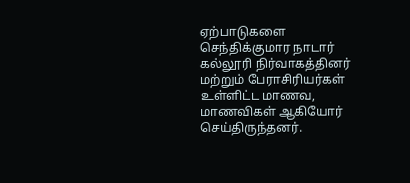ஏற்பாடுகளை செந்திக்குமார நாடார் கல்லூரி நிர்வாகத்தினர் மற்றும் பேராசிரியர்கள் உள்ளிட்ட மாணவ, மாணவிகள் ஆகியோர் செய்திருந்தனர்.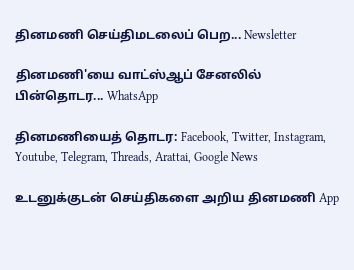தினமணி செய்திமடலைப் பெற... Newsletter

தினமணி'யை வாட்ஸ்ஆப் சேனலில் பின்தொடர... WhatsApp

தினமணியைத் தொடர: Facebook, Twitter, Instagram, Youtube, Telegram, Threads, Arattai, Google News

உடனுக்குடன் செய்திகளை அறிய தினமணி App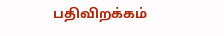பதிவிறக்கம்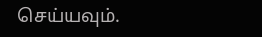செய்யவும்.